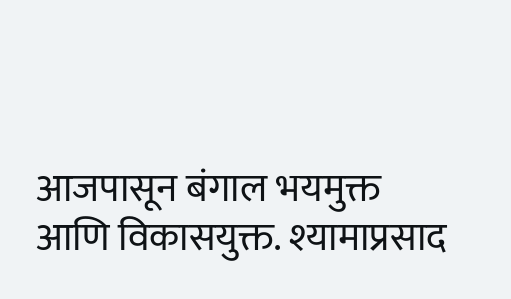आजपासून बंगाल भयमुक्त आणि विकासयुक्त. श्यामाप्रसाद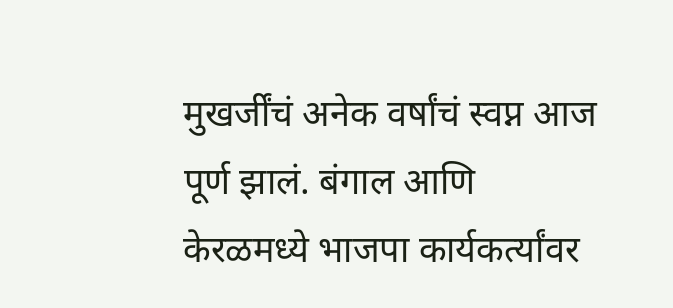मुखर्जींचं अनेक वर्षांचं स्वप्न आज पूर्ण झालं. बंगाल आणि केरळमध्ये भाजपा कार्यकर्त्यांवर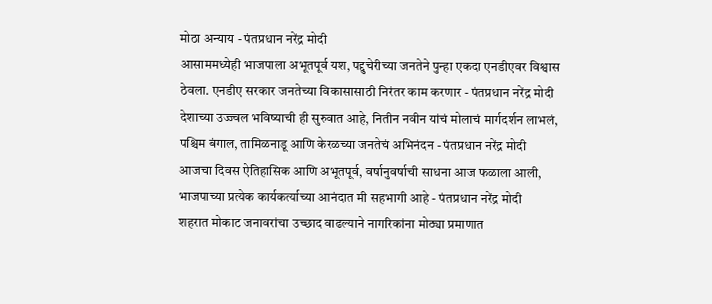मोठा अन्याय - पंतप्रधान नरेंद्र मोदी
आसाममध्येही भाजपाला अभूतपूर्व यश, पद्दुचेरीच्या जनतेने पुन्हा एकदा एनडीएवर विश्वास ठेवला. एनडीए सरकार जनतेच्या विकासासाठी निरंतर काम करणार - पंतप्रधान नरेंद्र मोदी
देशाच्या उज्ज्वल भविष्याची ही सुरुवात आहे, नितीन नवीन यांचं मोलाचं मार्गदर्शन लाभलं, पश्चिम बंगाल, तामिळनाडू आणि केरळच्या जनतेचं अभिनंदन - पंतप्रधान नरेंद्र मोदी
आजचा दिवस ऐतिहासिक आणि अभूतपूर्व, वर्षानुवर्षाची साधना आज फळाला आली, भाजपाच्या प्रत्येक कार्यकर्त्याच्या आनंदात मी सहभागी आहे - पंतप्रधान नरेंद्र मोदी
शहरात मोकाट जनावरांचा उच्छाद वाढल्याने नागरिकांना मोठ्या प्रमाणात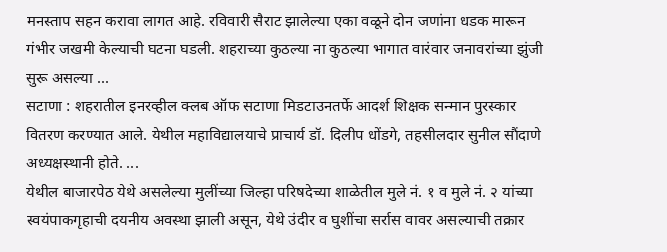मनस्ताप सहन करावा लागत आहे. रविवारी सैराट झालेल्या एका वळूने दोन जणांना धडक मारून गंभीर जखमी केल्याची घटना घडली. शहराच्या कुठल्या ना कुठल्या भागात वारंवार जनावरांच्या झुंजी सुरू असल्या ...
सटाणा : शहरातील इनरव्हील क्लब ऑफ सटाणा मिडटाउनतर्फे आदर्श शिक्षक सन्मान पुरस्कार वितरण करण्यात आले. येथील महाविद्यालयाचे प्राचार्य डॉ. दिलीप धोंडगे, तहसीलदार सुनील सौंदाणे अध्यक्षस्थानी होते. ...
येथील बाजारपेठ येथे असलेल्या मुलींच्या जिल्हा परिषदेच्या शाळेतील मुले नं. १ व मुले नं. २ यांच्या स्वयंपाकगृहाची दयनीय अवस्था झाली असून, येथे उंदीर व घुशींचा सर्रास वावर असल्याची तक्रार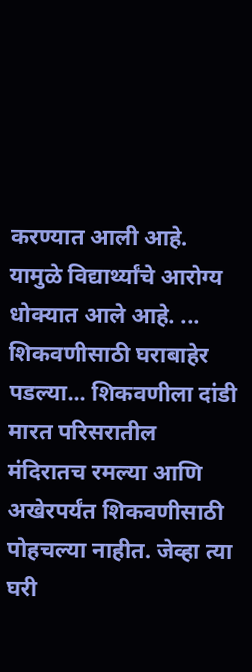करण्यात आली आहे. यामुळे विद्यार्थ्यांचे आरोग्य धोक्यात आले आहे. ...
शिकवणीसाठी घराबाहेर पडल्या... शिकवणीला दांडी मारत परिसरातील मंदिरातच रमल्या आणि अखेरपर्यंत शिकवणीसाठी पोहचल्या नाहीत. जेव्हा त्या घरी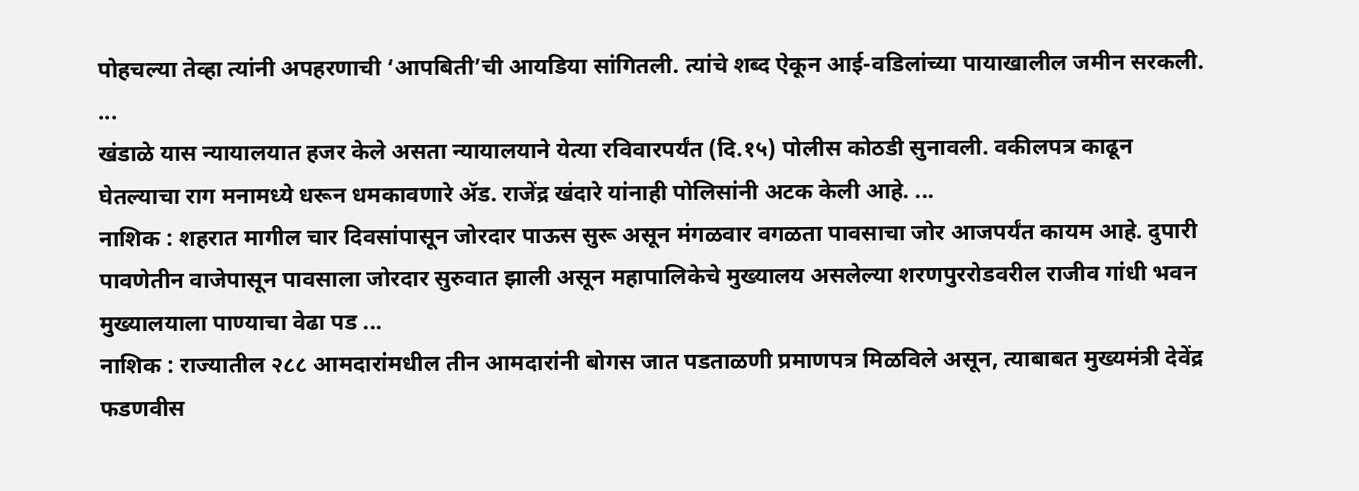पोहचल्या तेव्हा त्यांनी अपहरणाची ‘आपबिती’ची आयडिया सांगितली. त्यांचे शब्द ऐकून आई-वडिलांच्या पायाखालील जमीन सरकली. ...
खंडाळे यास न्यायालयात हजर केले असता न्यायालयाने येत्या रविवारपर्यंत (दि.१५) पोलीस कोठडी सुनावली. वकीलपत्र काढून घेतल्याचा राग मनामध्ये धरून धमकावणारे ॲड. राजेंद्र खंदारे यांनाही पोलिसांनी अटक केली आहे. ...
नाशिक : शहरात मागील चार दिवसांपासून जोरदार पाऊस सुरू असून मंगळवार वगळता पावसाचा जोर आजपर्यंत कायम आहे. दुपारी पावणेतीन वाजेपासून पावसाला जोरदार सुरुवात झाली असून महापालिकेचे मुख्यालय असलेल्या शरणपुररोडवरील राजीव गांधी भवन मुख्यालयाला पाण्याचा वेढा पड ...
नाशिक : राज्यातील २८८ आमदारांमधील तीन आमदारांनी बोगस जात पडताळणी प्रमाणपत्र मिळविले असून, त्याबाबत मुख्यमंत्री देवेंद्र फडणवीस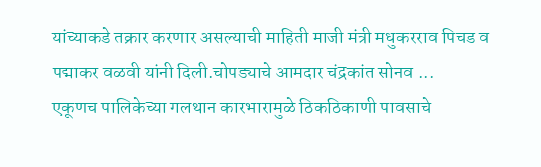यांच्याकडे तक्रार करणार असल्याची माहिती माजी मंत्री मधुकरराव पिचड व पद्माकर वळवी यांनी दिली.चोपड्याचे आमदार चंद्रकांत सोनव ...
एकूणच पालिकेच्या गलथान कारभारामुळे ठिकठिकाणी पावसाचे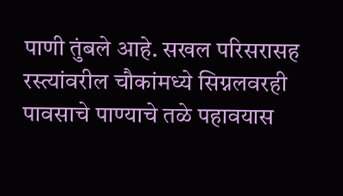पाणी तुंबले आहे. सखल परिसरासह रस्त्यांवरील चौकांमध्ये सिग्नलवरही पावसाचे पाण्याचे तळे पहावयास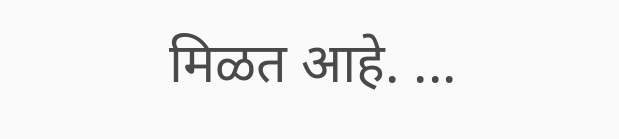मिळत आहे. ...